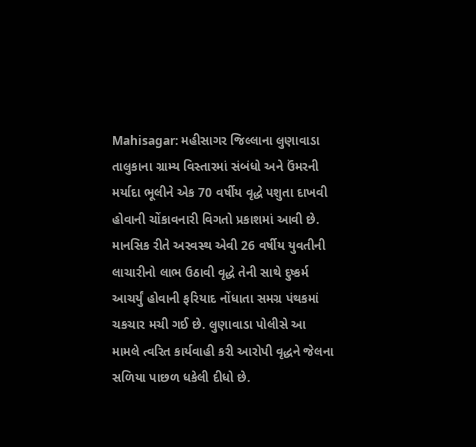Mahisagar: મહીસાગર જિલ્લાના લુણાવાડા તાલુકાના ગ્રામ્ય વિસ્તારમાં સંબંધો અને ઉંમરની મર્યાદા ભૂલીને એક 70 વર્ષીય વૃદ્ધે પશુતા દાખવી હોવાની ચોંકાવનારી વિગતો પ્રકાશમાં આવી છે. માનસિક રીતે અસ્વસ્થ એવી 26 વર્ષીય યુવતીની લાચારીનો લાભ ઉઠાવી વૃદ્ધે તેની સાથે દુષ્કર્મ આચર્યું હોવાની ફરિયાદ નોંધાતા સમગ્ર પંથકમાં ચકચાર મચી ગઈ છે. લુણાવાડા પોલીસે આ મામલે ત્વરિત કાર્યવાહી કરી આરોપી વૃદ્ધને જેલના સળિયા પાછળ ધકેલી દીધો છે.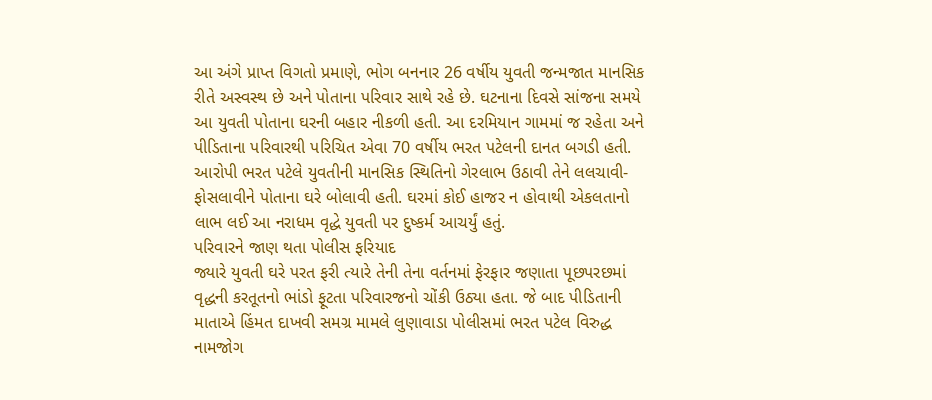આ અંગે પ્રાપ્ત વિગતો પ્રમાણે, ભોગ બનનાર 26 વર્ષીય યુવતી જન્મજાત માનસિક રીતે અસ્વસ્થ છે અને પોતાના પરિવાર સાથે રહે છે. ઘટનાના દિવસે સાંજના સમયે આ યુવતી પોતાના ઘરની બહાર નીકળી હતી. આ દરમિયાન ગામમાં જ રહેતા અને પીડિતાના પરિવારથી પરિચિત એવા 70 વર્ષીય ભરત પટેલની દાનત બગડી હતી.
આરોપી ભરત પટેલે યુવતીની માનસિક સ્થિતિનો ગેરલાભ ઉઠાવી તેને લલચાવી-ફોસલાવીને પોતાના ઘરે બોલાવી હતી. ઘરમાં કોઈ હાજર ન હોવાથી એકલતાનો લાભ લઈ આ નરાધમ વૃદ્ધે યુવતી પર દુષ્કર્મ આચર્યું હતું.
પરિવારને જાણ થતા પોલીસ ફરિયાદ
જ્યારે યુવતી ઘરે પરત ફરી ત્યારે તેની તેના વર્તનમાં ફેરફાર જણાતા પૂછપરછમાં વૃદ્ધની કરતૂતનો ભાંડો ફૂટતા પરિવારજનો ચોંકી ઉઠ્યા હતા. જે બાદ પીડિતાની માતાએ હિંમત દાખવી સમગ્ર મામલે લુણાવાડા પોલીસમાં ભરત પટેલ વિરુદ્ધ નામજોગ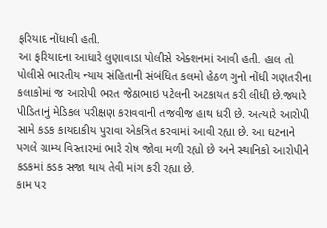ફરિયાદ નોંધાવી હતી.
આ ફરિયાદના આધારે લુણાવાડા પોલીસે એક્શનમાં આવી હતી. હાલ તો પોલીસે ભારતીય ન્યાય સંહિતાની સંબંધિત કલમો હેઠળ ગુનો નોંધી ગણતરીના કલાકોમાં જ આરોપી ભરત જેઠાભાઇ પટેલની અટકાયત કરી લીધી છે.જ્યારે પીડિતાનું મેડિકલ પરીક્ષણ કરાવવાની તજવીજ હાથ ધરી છે. અત્યારે આરોપી સામે કડક કાયદાકીય પુરાવા એકત્રિત કરવામાં આવી રહ્યા છે. આ ઘટનાને પગલે ગ્રામ્ય વિસ્તારમાં ભારે રોષ જોવા મળી રહ્યો છે અને સ્થાનિકો આરોપીને કડકમાં કડક સજા થાય તેવી માંગ કરી રહ્યા છે.
કામ પર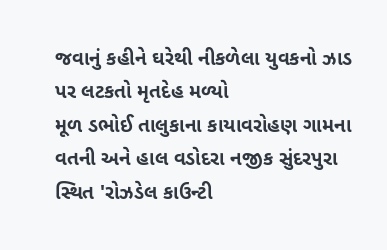જવાનું કહીને ઘરેથી નીકળેલા યુવકનો ઝાડ પર લટકતો મૃતદેહ મળ્યો
મૂળ ડભોઈ તાલુકાના કાયાવરોહણ ગામના વતની અને હાલ વડોદરા નજીક સુંદરપુરા સ્થિત 'રોઝડેલ કાઉન્ટી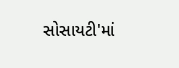સોસાયટી'માં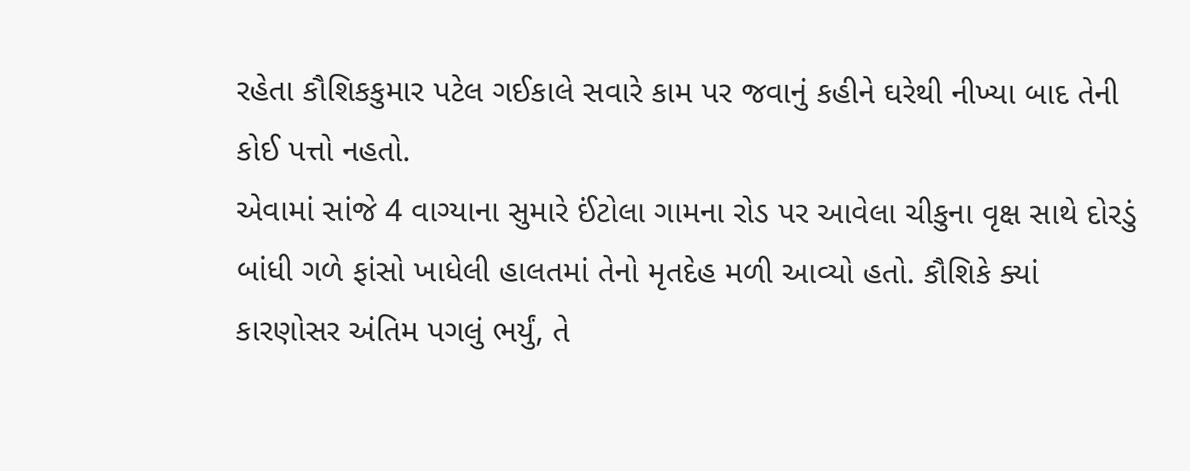રહેતા કૌશિકકુમાર પટેલ ગઈકાલે સવારે કામ પર જવાનું કહીને ઘરેથી નીખ્યા બાદ તેની કોઈ પત્તો નહતો.
એવામાં સાંજે 4 વાગ્યાના સુમારે ઈંટોલા ગામના રોડ પર આવેલા ચીકુના વૃક્ષ સાથે દોરડું બાંધી ગળે ફાંસો ખાધેલી હાલતમાં તેનો મૃતદેહ મળી આવ્યો હતો. કૌશિકે ક્યાં કારણોસર અંતિમ પગલું ભર્યું, તે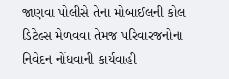જાણવા પોલીસે તેના મોબાઈલની કોલ ડિટેલ્સ મેળવવા તેમજ પરિવારજનોના નિવેદન નોંધવાની કાર્યવાહી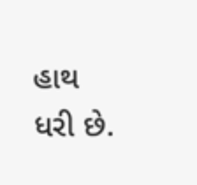હાથ ધરી છે.